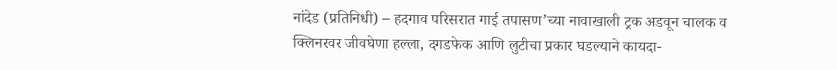नांदेड (प्रतिनिधी) – हदगाव परिसरात गाई तपासण’च्या नावाखाली ट्रक अडवून चालक व क्लिनरवर जीवघेणा हल्ला, दगडफेक आणि लुटीचा प्रकार घडल्याने कायदा-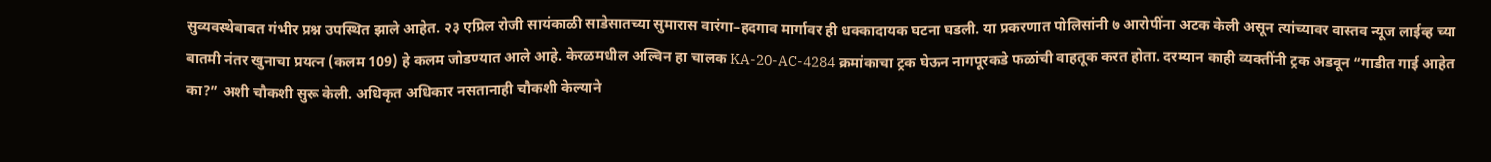सुव्यवस्थेबाबत गंभीर प्रश्न उपस्थित झाले आहेत. २३ एप्रिल रोजी सायंकाळी साडेसातच्या सुमारास वारंगा–हदगाव मार्गावर ही धक्कादायक घटना घडली. या प्रकरणात पोलिसांनी ७ आरोपींना अटक केली असून त्यांच्यावर वास्तव न्यूज लाईव्ह च्या बातमी नंतर खुनाचा प्रयत्न (कलम 109) हे कलम जोडण्यात आले आहे. केरळमधील अल्विन हा चालक KA-20-AC-4284 क्रमांकाचा ट्रक घेऊन नागपूरकडे फळांची वाहतूक करत होता. दरम्यान काही व्यक्तींनी ट्रक अडवून “गाडीत गाई आहेत का?” अशी चौकशी सुरू केली. अधिकृत अधिकार नसतानाही चौकशी केल्याने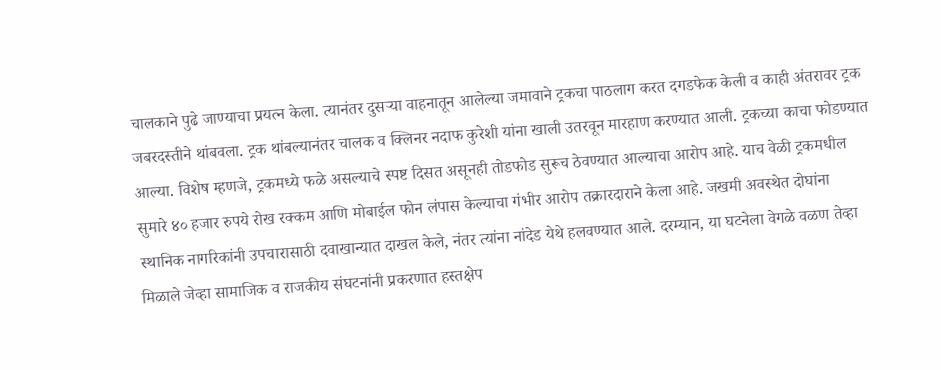चालकाने पुढे जाण्याचा प्रयत्न केला. त्यानंतर दुसऱ्या वाहनातून आलेल्या जमावाने ट्रकचा पाठलाग करत दगडफेक केली व काही अंतरावर ट्रक जबरदस्तीने थांबवला. ट्रक थांबल्यानंतर चालक व क्लिनर नदाफ कुरेशी यांना खाली उतरवून मारहाण करण्यात आली. ट्रकच्या काचा फोडण्यात आल्या. विशेष म्हणजे, ट्रकमध्ये फळे असल्याचे स्पष्ट दिसत असूनही तोडफोड सुरूच ठेवण्यात आल्याचा आरोप आहे. याच वेळी ट्रकमधील सुमारे ४० हजार रुपये रोख रक्कम आणि मोबाईल फोन लंपास केल्याचा गंभीर आरोप तक्रारदाराने केला आहे. जखमी अवस्थेत दोघांना स्थानिक नागरिकांनी उपचारासाठी दवाखान्यात दाखल केले, नंतर त्यांना नांदेड येथे हलवण्यात आले. दरम्यान, या घटनेला वेगळे वळण तेव्हा मिळाले जेव्हा सामाजिक व राजकीय संघटनांनी प्रकरणात हस्तक्षेप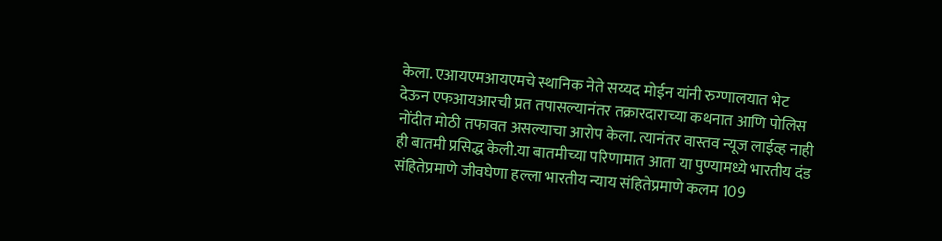केला. एआयएमआयएमचे स्थानिक नेते सय्यद मोईन यांनी रुग्णालयात भेट देऊन एफआयआरची प्रत तपासल्यानंतर तक्रारदाराच्या कथनात आणि पोलिस नोंदीत मोठी तफावत असल्याचा आरोप केला. त्यानंतर वास्तव न्यूज लाईव्ह नाही ही बातमी प्रसिद्ध केली.या बातमीच्या परिणामात आता या पुण्यामध्ये भारतीय दंड संहितेप्रमाणे जीवघेणा हल्ला भारतीय न्याय संहितेप्रमाणे कलम 109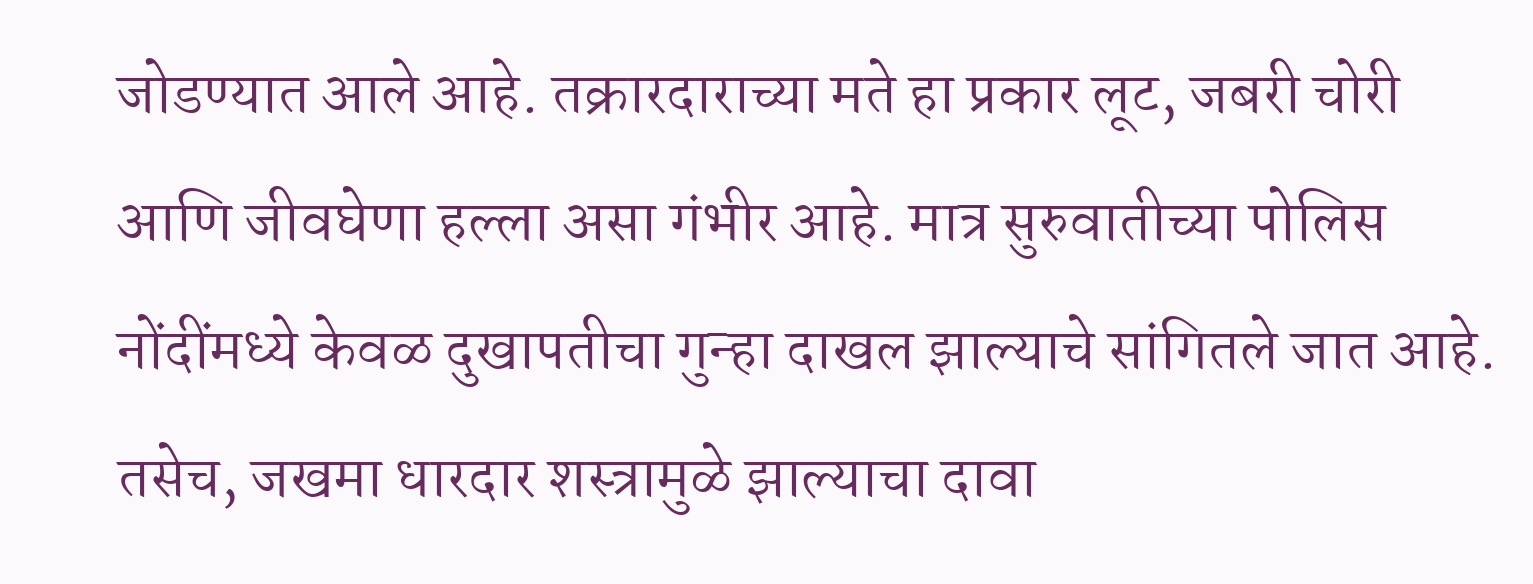जोडण्यात आले आहे. तक्रारदाराच्या मते हा प्रकार लूट, जबरी चोरी आणि जीवघेणा हल्ला असा गंभीर आहे. मात्र सुरुवातीच्या पोलिस नोंदींमध्ये केवळ दुखापतीचा गुन्हा दाखल झाल्याचे सांगितले जात आहे. तसेच, जखमा धारदार शस्त्रामुळे झाल्याचा दावा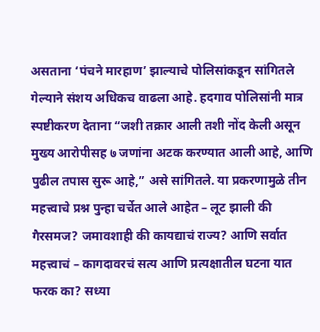असताना ‘पंचने मारहाण’ झाल्याचे पोलिसांकडून सांगितले गेल्याने संशय अधिकच वाढला आहे. हदगाव पोलिसांनी मात्र स्पष्टीकरण देताना “जशी तक्रार आली तशी नोंद केली असून मुख्य आरोपीसह ७ जणांना अटक करण्यात आली आहे, आणि पुढील तपास सुरू आहे,” असे सांगितले. या प्रकरणामुळे तीन महत्त्वाचे प्रश्न पुन्हा चर्चेत आले आहेत – लूट झाली की गैरसमज? जमावशाही की कायद्याचं राज्य? आणि सर्वात महत्त्वाचं – कागदावरचं सत्य आणि प्रत्यक्षातील घटना यात फरक का? सध्या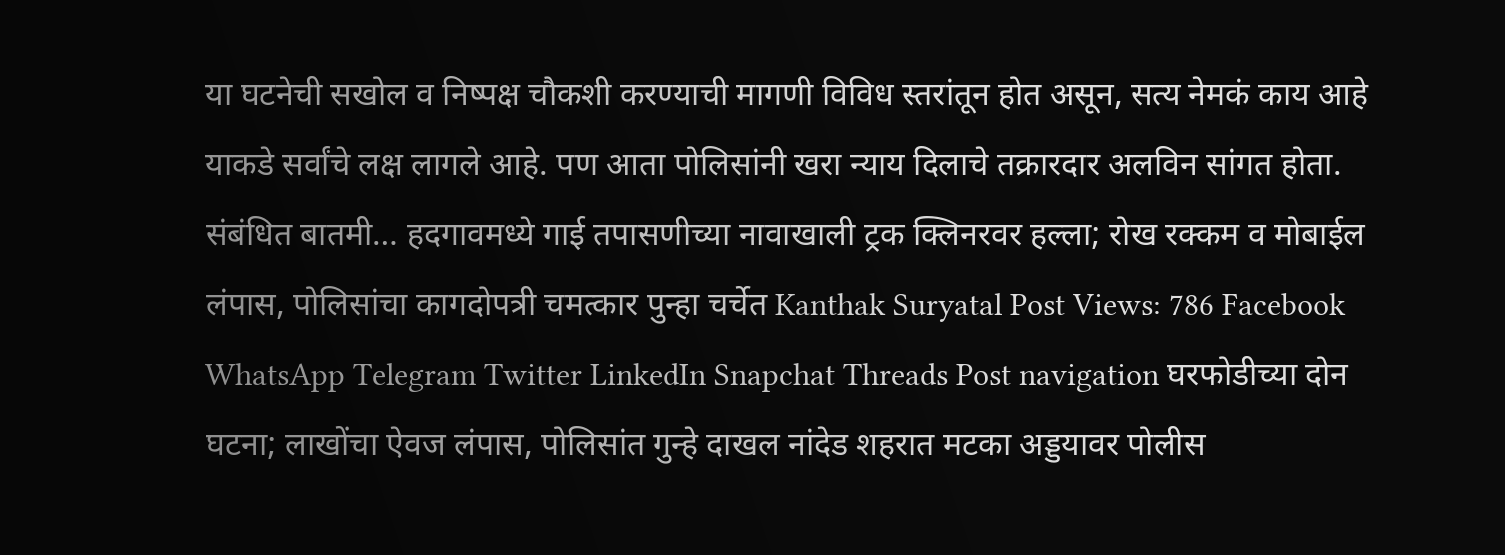या घटनेची सखोल व निष्पक्ष चौकशी करण्याची मागणी विविध स्तरांतून होत असून, सत्य नेमकं काय आहे याकडे सर्वांचे लक्ष लागले आहे. पण आता पोलिसांनी खरा न्याय दिलाचे तक्रारदार अलविन सांगत होता. संबंधित बातमी… हदगावमध्ये गाई तपासणीच्या नावाखाली ट्रक क्लिनरवर हल्ला; रोख रक्कम व मोबाईल लंपास, पोलिसांचा कागदोपत्री चमत्कार पुन्हा चर्चेत Kanthak Suryatal Post Views: 786 Facebook WhatsApp Telegram Twitter LinkedIn Snapchat Threads Post navigation घरफोडीच्या दोन घटना; लाखोंचा ऐवज लंपास, पोलिसांत गुन्हे दाखल नांदेड शहरात मटका अड्डयावर पोलीस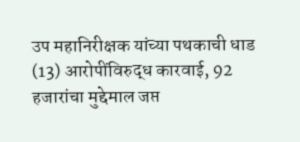उप महानिरीक्षक यांच्या पथकाची धाड (13) आरोपींविरुद्ध कारवाई, 92 हजारांचा मुद्देमाल जप्त